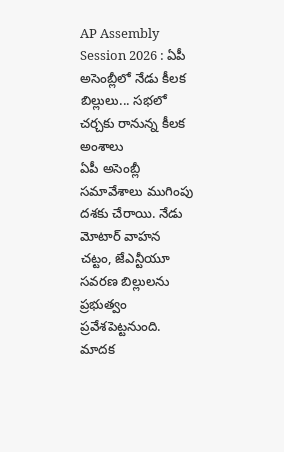AP Assembly Session 2026 : ఏపీ అసెంబ్లీలో నేడు కీలక బిల్లులు... సభలో చర్చకు రానున్న కీలక అంశాలు
ఏపీ అసెంబ్లీ సమావేశాలు ముగింపు దశకు చేరాయి. నేడు మోటార్ వాహన చట్టం, జేఎన్టీయూ సవరణ బిల్లులను ప్రభుత్వం ప్రవేశపెట్టనుంది. మాదక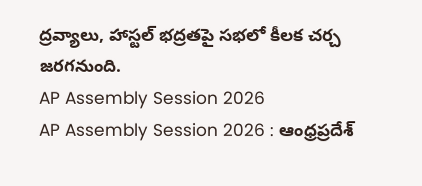ద్రవ్యాలు, హాస్టల్ భద్రతపై సభలో కీలక చర్చ జరగనుంది.
AP Assembly Session 2026
AP Assembly Session 2026 : ఆంధ్రప్రదేశ్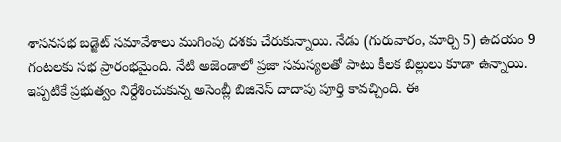శాసనసభ బడ్జెట్ సమావేశాలు ముగింపు దశకు చేరుకున్నాయి. నేడు (గురువారం, మార్చి 5) ఉదయం 9 గంటలకు సభ ప్రారంభమైంది. నేటి అజెండాలో ప్రజా సమస్యలతో పాటు కీలక బిల్లులు కూడా ఉన్నాయి. ఇప్పటికే ప్రభుత్వం నిర్దేశించుకున్న అసెంబ్లీ బిజినెస్ దాదాపు పూర్తి కావచ్చింది. ఈ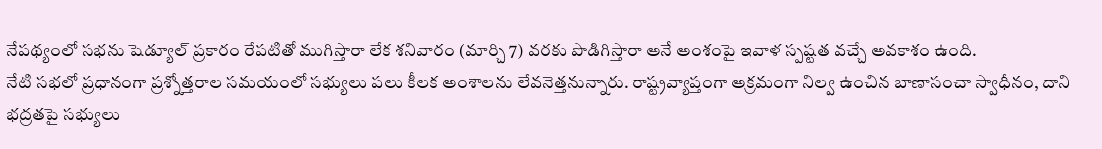నేపథ్యంలో సభను షెడ్యూల్ ప్రకారం రేపటితో ముగిస్తారా లేక శనివారం (మార్చి 7) వరకు పొడిగిస్తారా అనే అంశంపై ఇవాళ స్పష్టత వచ్చే అవకాశం ఉంది.
నేటి సభలో ప్రధానంగా ప్రశ్నోత్తరాల సమయంలో సభ్యులు పలు కీలక అంశాలను లేవనెత్తనున్నారు. రాష్ట్రవ్యాప్తంగా అక్రమంగా నిల్వ ఉంచిన బాణాసంచా స్వాధీనం, దాని భద్రతపై సభ్యులు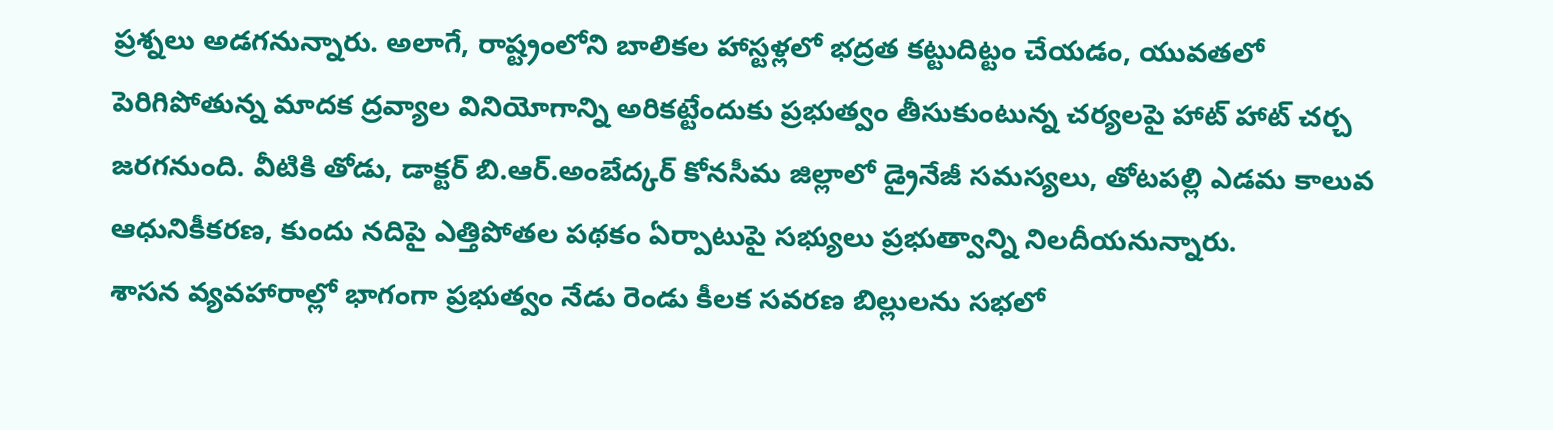ప్రశ్నలు అడగనున్నారు. అలాగే, రాష్ట్రంలోని బాలికల హాస్టళ్లలో భద్రత కట్టుదిట్టం చేయడం, యువతలో పెరిగిపోతున్న మాదక ద్రవ్యాల వినియోగాన్ని అరికట్టేందుకు ప్రభుత్వం తీసుకుంటున్న చర్యలపై హాట్ హాట్ చర్చ జరగనుంది. వీటికి తోడు, డాక్టర్ బి.ఆర్.అంబేద్కర్ కోనసీమ జిల్లాలో డ్రైనేజీ సమస్యలు, తోటపల్లి ఎడమ కాలువ ఆధునికీకరణ, కుందు నదిపై ఎత్తిపోతల పథకం ఏర్పాటుపై సభ్యులు ప్రభుత్వాన్ని నిలదీయనున్నారు.
శాసన వ్యవహారాల్లో భాగంగా ప్రభుత్వం నేడు రెండు కీలక సవరణ బిల్లులను సభలో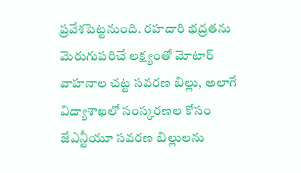ప్రవేశపెట్టనుంది. రహదారి భద్రతను మెరుగుపరిచే లక్ష్యంతో మోటార్ వాహనాల చట్ట సవరణ బిల్లు, అలాగే విద్యాశాఖలో సంస్కరణల కోసం జేఎన్టీయూ సవరణ బిల్లులను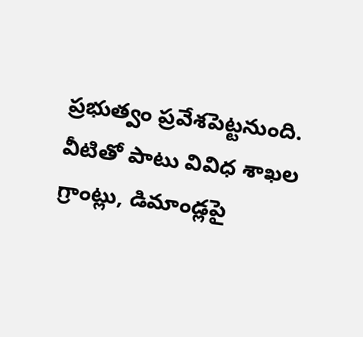ప్రభుత్వం ప్రవేశపెట్టనుంది. వీటితో పాటు వివిధ శాఖల గ్రాంట్లు, డిమాండ్లపై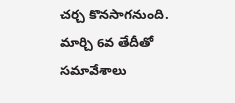చర్చ కొనసాగనుంది. మార్చి 6వ తేదీతో సమావేశాలు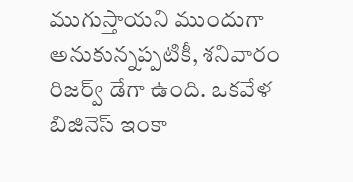ముగుస్తాయని ముందుగా అనుకున్నప్పటికీ, శనివారం రిజర్వ్ డేగా ఉంది. ఒకవేళ బిజినెస్ ఇంకా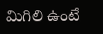మిగిలి ఉంటే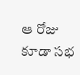ఆ రోజు కూడా సభ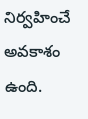నిర్వహించే అవకాశం ఉంది.